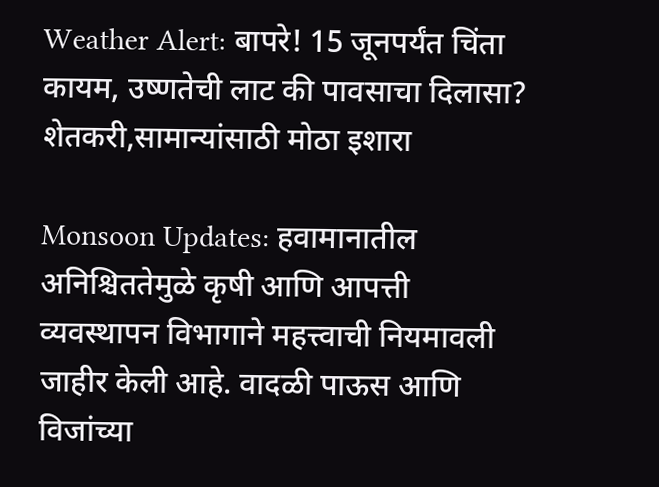Weather Alert: बापरे! 15 जूनपर्यंत चिंता कायम, उष्णतेची लाट की पावसाचा दिलासा? शेतकरी,सामान्यांसाठी मोठा इशारा

Monsoon Updates: हवामानातील अनिश्चिततेमुळे कृषी आणि आपत्ती व्यवस्थापन विभागाने महत्त्वाची नियमावली जाहीर केली आहे. वादळी पाऊस आणि विजांच्या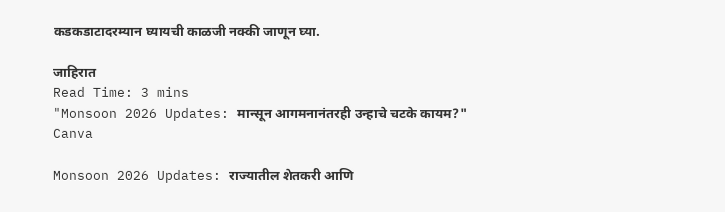कडकडाटादरम्यान घ्यायची काळजी नक्की जाणून घ्या.

जाहिरात
Read Time: 3 mins
"Monsoon 2026 Updates: मान्सून आगमनानंतरही उन्हाचे चटके कायम?"
Canva

Monsoon 2026 Updates: राज्यातील शेतकरी आणि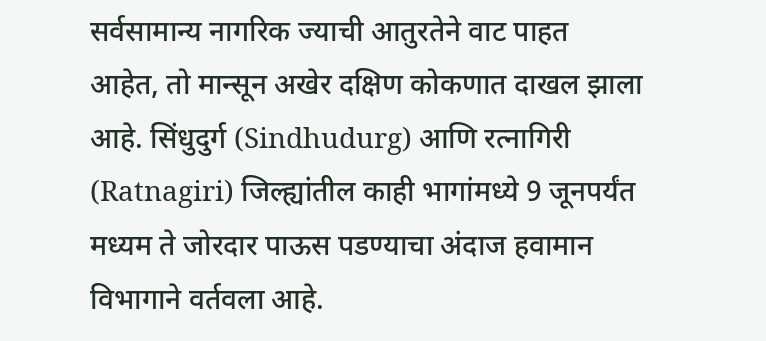सर्वसामान्य नागरिक ज्याची आतुरतेने वाट पाहत आहेत, तो मान्सून अखेर दक्षिण कोकणात दाखल झाला आहे. सिंधुदुर्ग (Sindhudurg) आणि रत्नागिरी (Ratnagiri) जिल्ह्यांतील काही भागांमध्ये 9 जूनपर्यंत मध्यम ते जोरदार पाऊस पडण्याचा अंदाज हवामान विभागाने वर्तवला आहे.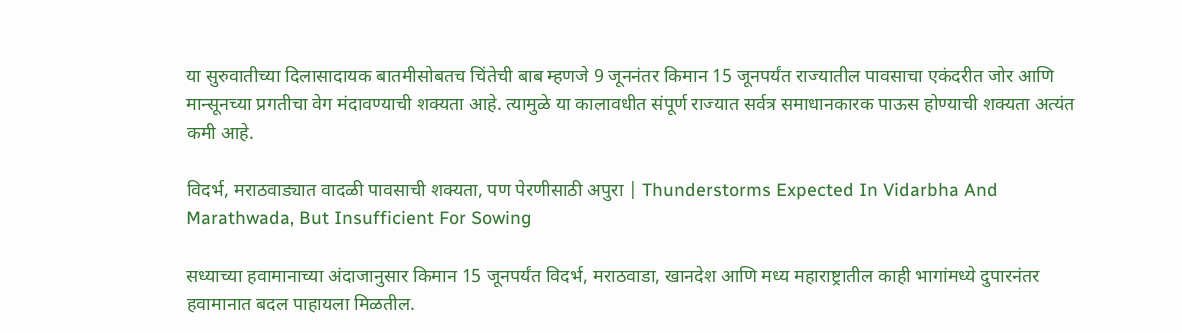या सुरुवातीच्या दिलासादायक बातमीसोबतच चिंतेची बाब म्हणजे 9 जूननंतर किमान 15 जूनपर्यंत राज्यातील पावसाचा एकंदरीत जोर आणि मान्सूनच्या प्रगतीचा वेग मंदावण्याची शक्यता आहे. त्यामुळे या कालावधीत संपूर्ण राज्यात सर्वत्र समाधानकारक पाऊस होण्याची शक्यता अत्यंत कमी आहे.

विदर्भ, मराठवाड्यात वादळी पावसाची शक्यता, पण पेरणीसाठी अपुरा | Thunderstorms Expected In Vidarbha And Marathwada, But Insufficient For Sowing

सध्याच्या हवामानाच्या अंदाजानुसार किमान 15 जूनपर्यंत विदर्भ, मराठवाडा, खानदेश आणि मध्य महाराष्ट्रातील काही भागांमध्ये दुपारनंतर हवामानात बदल पाहायला मिळतील.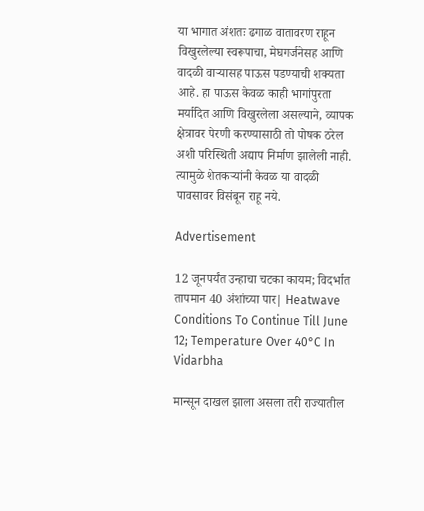या भागात अंशतः ढगाळ वातावरण राहून विखुरलेल्या स्वरूपाचा, मेघगर्जनेसह आणि वादळी वाऱ्यासह पाऊस पडण्याची शक्यता आहे. हा पाऊस केवळ काही भागांपुरता मर्यादित आणि विखुरलेला असल्याने, व्यापक क्षेत्रावर पेरणी करण्यासाठी तो पोषक ठरेल अशी परिस्थिती अद्याप निर्माण झालेली नाही. त्यामुळे शेतकऱ्यांनी केवळ या वादळी पावसावर विसंबून राहू नये.

Advertisement

12 जूनपर्यंत उन्हाचा चटका कायम; विदर्भात तापमान 40 अंशांच्या पार| Heatwave Conditions To Continue Till June 12; Temperature Over 40°C In Vidarbha

मान्सून दाखल झाला असला तरी राज्यातील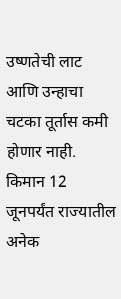उष्णतेची लाट आणि उन्हाचा चटका तूर्तास कमी होणार नाही. किमान 12 जूनपर्यंत राज्यातील अनेक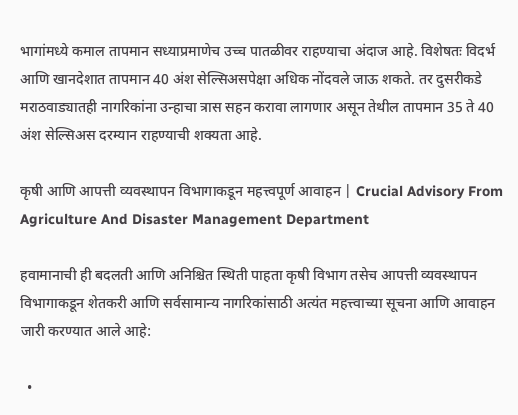भागांमध्ये कमाल तापमान सध्याप्रमाणेच उच्च पातळीवर राहण्याचा अंदाज आहे. विशेषतः विदर्भ आणि खानदेशात तापमान 40 अंश सेल्सिअसपेक्षा अधिक नोंदवले जाऊ शकते. तर दुसरीकडे मराठवाड्यातही नागरिकांना उन्हाचा त्रास सहन करावा लागणार असून तेथील तापमान 35 ते 40 अंश सेल्सिअस दरम्यान राहण्याची शक्यता आहे.

कृषी आणि आपत्ती व्यवस्थापन विभागाकडून महत्त्वपूर्ण आवाहन | Crucial Advisory From Agriculture And Disaster Management Department

हवामानाची ही बदलती आणि अनिश्चित स्थिती पाहता कृषी विभाग तसेच आपत्ती व्यवस्थापन विभागाकडून शेतकरी आणि सर्वसामान्य नागरिकांसाठी अत्यंत महत्त्वाच्या सूचना आणि आवाहन जारी करण्यात आले आहे:

  •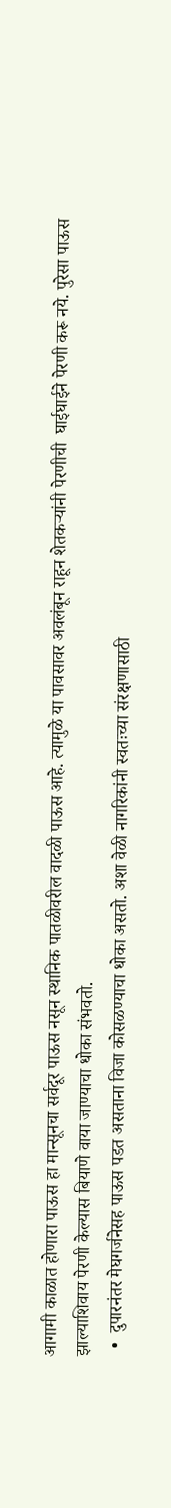आगामी काळात होणारा पाऊस हा मान्सूनचा सर्वदूर पाऊस नसून स्थानिक पातळीवरील वादळी पाऊस आहे. त्यामुळे या पावसावर अवलंबून राहून शेतकऱ्यांनी पेरणीची  घाईघाईने पेरणी करू नये. पुरेसा पाऊस झाल्याशिवाय पेरणी केल्यास बियाणे वाया जाण्याचा धोका संभवतो.
  •  दुपारनंतर मेघगर्जनेसह पाऊस पडत असताना विजा कोसळण्याचा धोका असतो. अशा वेळी नागरिकांनी स्वतःच्या संरक्षणासाठी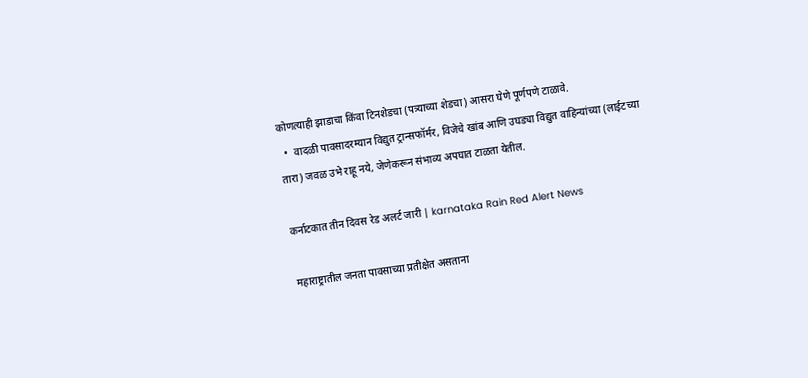कोणत्याही झाडाचा किंवा टिनशेडचा (पत्र्याच्या शेडचा) आसरा घेणे पूर्णपणे टाळावे.
  •  वादळी पावसादरम्यान विद्युत ट्रान्सफॉर्मर, विजेचे खांब आणि उघड्या विद्युत वाहिन्यांच्या (लाईटच्या तारा) जवळ उभे राहू नये, जेणेकरून संभाव्य अपघात टाळता येतील.

कर्नाटकात तीन दिवस रेड अलर्ट जारी | karnataka Rain Red Alert News

महाराष्ट्रातील जनता पावसाच्या प्रतीक्षेत असताना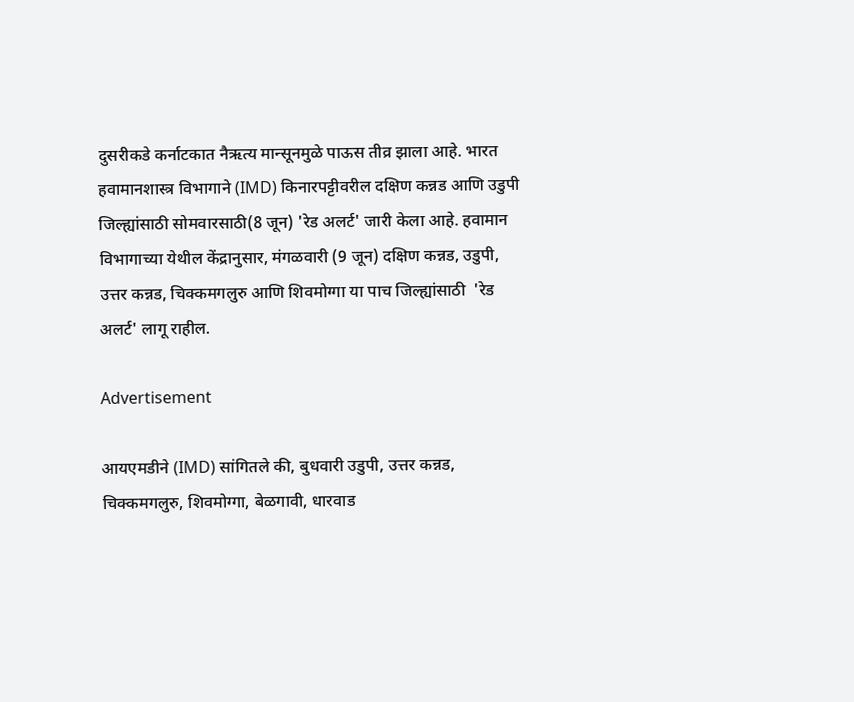दुसरीकडे कर्नाटकात नैऋत्य मान्सूनमुळे पाऊस तीव्र झाला आहे. भारत हवामानशास्त्र विभागाने (IMD) किनारपट्टीवरील दक्षिण कन्नड आणि उडुपी जिल्ह्यांसाठी सोमवारसाठी(8 जून) 'रेड अलर्ट' जारी केला आहे. हवामान विभागाच्या येथील केंद्रानुसार, मंगळवारी (9 जून) दक्षिण कन्नड, उडुपी, उत्तर कन्नड, चिक्कमगलुरु आणि शिवमोग्गा या पाच जिल्ह्यांसाठी  'रेड अलर्ट' लागू राहील.

Advertisement

आयएमडीने (IMD) सांगितले की, बुधवारी उडुपी, उत्तर कन्नड, चिक्कमगलुरु, शिवमोग्गा, बेळगावी, धारवाड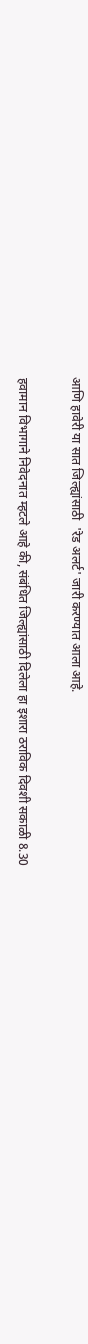आणि हावेरी या सात जिल्ह्यांसाठी  'रेड अलर्ट' जारी करण्यात आला आहे.

हवामान विभागाने निवेदनात म्हटले आहे की, संबंधित जिल्ह्यांसाठी दिलेला हा इशारा ठराविक दिवशी सकाळी 8.30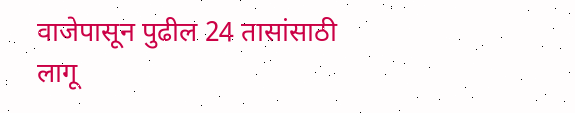वाजेपासून पुढील 24 तासांसाठी लागू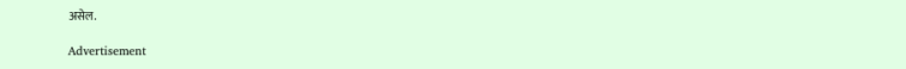असेल.

Advertisement